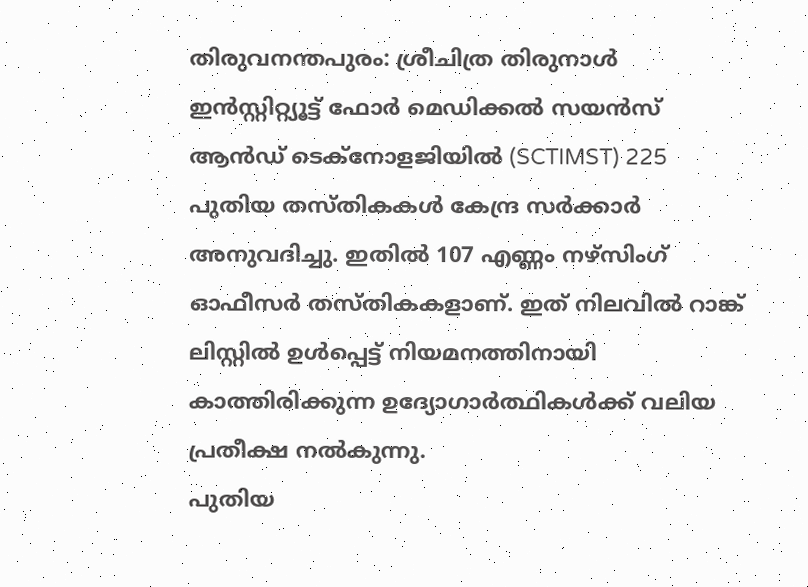തിരുവനന്തപുരം: ശ്രീചിത്ര തിരുനാൾ ഇൻസ്റ്റിറ്റ്യൂട്ട് ഫോർ മെഡിക്കൽ സയൻസ് ആൻഡ് ടെക്നോളജിയിൽ (SCTIMST) 225 പുതിയ തസ്തികകൾ കേന്ദ്ര സർക്കാർ അനുവദിച്ചു. ഇതിൽ 107 എണ്ണം നഴ്സിംഗ് ഓഫീസർ തസ്തികകളാണ്. ഇത് നിലവിൽ റാങ്ക് ലിസ്റ്റിൽ ഉൾപ്പെട്ട് നിയമനത്തിനായി കാത്തിരിക്കുന്ന ഉദ്യോഗാർത്ഥികൾക്ക് വലിയ പ്രതീക്ഷ നൽകുന്നു.
പുതിയ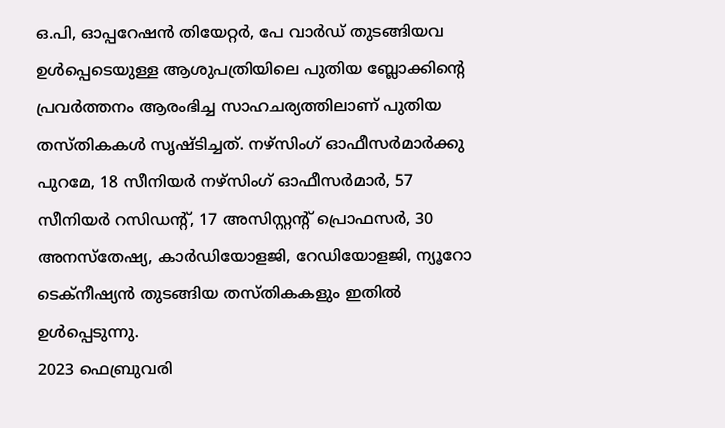ഒ.പി, ഓപ്പറേഷൻ തിയേറ്റർ, പേ വാർഡ് തുടങ്ങിയവ ഉൾപ്പെടെയുള്ള ആശുപത്രിയിലെ പുതിയ ബ്ലോക്കിന്റെ പ്രവർത്തനം ആരംഭിച്ച സാഹചര്യത്തിലാണ് പുതിയ തസ്തികകൾ സൃഷ്ടിച്ചത്. നഴ്സിംഗ് ഓഫീസർമാർക്കു പുറമേ, 18 സീനിയർ നഴ്സിംഗ് ഓഫീസർമാർ, 57 സീനിയർ റസിഡന്റ്, 17 അസിസ്റ്റന്റ് പ്രൊഫസർ, 30 അനസ്തേഷ്യ, കാർഡിയോളജി, റേഡിയോളജി, ന്യൂറോ ടെക്നീഷ്യൻ തുടങ്ങിയ തസ്തികകളും ഇതിൽ ഉൾപ്പെടുന്നു.
2023 ഫെബ്രുവരി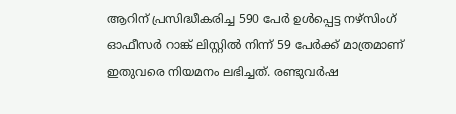ആറിന് പ്രസിദ്ധീകരിച്ച 590 പേർ ഉൾപ്പെട്ട നഴ്സിംഗ് ഓഫീസർ റാങ്ക് ലിസ്റ്റിൽ നിന്ന് 59 പേർക്ക് മാത്രമാണ് ഇതുവരെ നിയമനം ലഭിച്ചത്. രണ്ടുവർഷ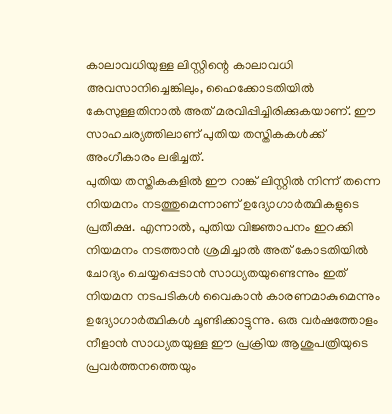കാലാവധിയുള്ള ലിസ്റ്റിന്റെ കാലാവധി അവസാനിച്ചെങ്കിലും, ഹൈക്കോടതിയിൽ കേസുള്ളതിനാൽ അത് മരവിപ്പിച്ചിരിക്കുകയാണ്. ഈ സാഹചര്യത്തിലാണ് പുതിയ തസ്തികകൾക്ക് അംഗീകാരം ലഭിച്ചത്.
പുതിയ തസ്തികകളിൽ ഈ റാങ്ക് ലിസ്റ്റിൽ നിന്ന് തന്നെ നിയമനം നടത്തുമെന്നാണ് ഉദ്യോഗാർത്ഥികളുടെ പ്രതീക്ഷ. എന്നാൽ, പുതിയ വിജ്ഞാപനം ഇറക്കി നിയമനം നടത്താൻ ശ്രമിച്ചാൽ അത് കോടതിയിൽ ചോദ്യം ചെയ്യപ്പെടാൻ സാധ്യതയുണ്ടെന്നും ഇത് നിയമന നടപടികൾ വൈകാൻ കാരണമാകുമെന്നും ഉദ്യോഗാർത്ഥികൾ ചൂണ്ടിക്കാട്ടുന്നു. ഒരു വർഷത്തോളം നീളാൻ സാധ്യതയുള്ള ഈ പ്രക്രിയ ആശുപത്രിയുടെ പ്രവർത്തനത്തെയും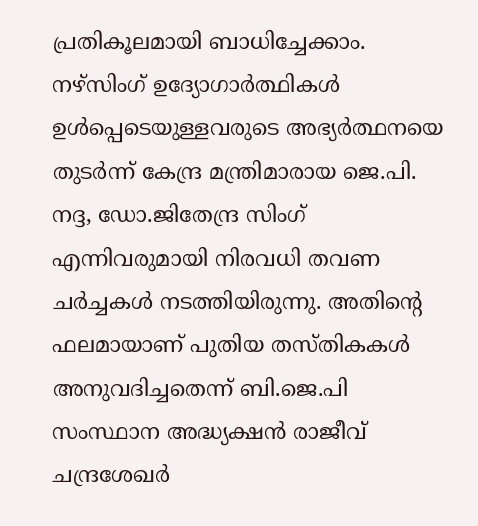പ്രതികൂലമായി ബാധിച്ചേക്കാം.
നഴ്സിംഗ് ഉദ്യോഗാർത്ഥികൾ ഉൾപ്പെടെയുള്ളവരുടെ അഭ്യർത്ഥനയെ തുടർന്ന് കേന്ദ്ര മന്ത്രിമാരായ ജെ.പി. നദ്ദ, ഡോ.ജിതേന്ദ്ര സിംഗ് എന്നിവരുമായി നിരവധി തവണ ചർച്ചകൾ നടത്തിയിരുന്നു. അതിന്റെ ഫലമായാണ് പുതിയ തസ്തികകൾ അനുവദിച്ചതെന്ന് ബി.ജെ.പി സംസ്ഥാന അദ്ധ്യക്ഷൻ രാജീവ് ചന്ദ്രശേഖർ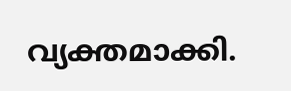വ്യക്തമാക്കി.